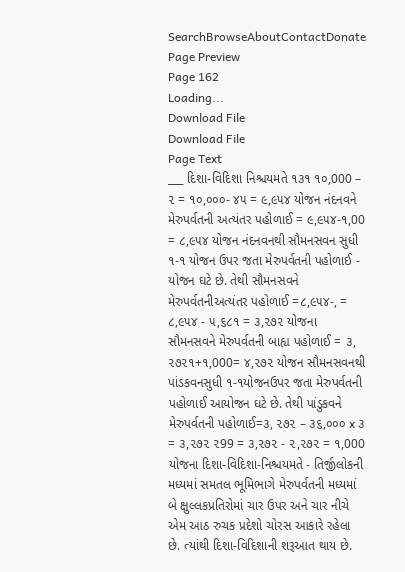SearchBrowseAboutContactDonate
Page Preview
Page 162
Loading...
Download File
Download File
Page Text
___ દિશા-વિદિશા નિશ્ચયમતે ૧૩૧ ૧૦,000 – ૨ = ૧૦,૦૦૦- ૪૫ = ૯,૯૫૪ યોજન નંદનવને મેરુપર્વતની અત્યંતર પહોળાઈ = ૯,૯૫૪-૧,00 = ૮,૯૫૪ યોજન નંદનવનથી સૌમનસવન સુધી ૧-૧ યોજન ઉપર જતા મેરુપર્વતની પહોળાઈ - યોજન ઘટે છે. તેથી સૌમનસવને મેરુપર્વતનીઅત્યંતર પહોળાઈ =૮,૯૫૪-, = ૮,૯૫૪ - ૫,૬૮૧ = ૩,૨૭૨ યોજના સૌમનસવને મેરુપર્વતની બાહ્ય પહોળાઈ = ૩, ૨૭૨૧+૧,000= ૪,૨૭૨ યોજન સૌમનસવનથી પાંડકવનસુધી ૧-૧યોજનઉપર જતા મેરુપર્વતની પહોળાઈ આયોજન ઘટે છે. તેથી પાંડુકવને મેરુપર્વતની પહોળાઈ=૩, ૨૭૨ – ૩૬,૦૦૦ x ૩ = ૩,૨૭૨ ૨99 = ૩,૨૭૨ - ૨,૨૭૨ = ૧,000 યોજના દિશા-વિદિશા-નિશ્ચયમતે - તિર્જીલોકની મધ્યમાં સમતલ ભૂમિભાગે મેરુપર્વતની મધ્યમાં બે ક્ષુલ્લકપ્રતિરોમાં ચાર ઉપર અને ચાર નીચે એમ આઠ રુચક પ્રદેશો ચોરસ આકારે રહેલા છે. ત્યાંથી દિશા-વિદિશાની શરૂઆત થાય છે.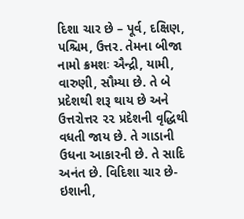દિશા ચાર છે – પૂર્વ, દક્ષિણ, પશ્ચિમ, ઉત્તર. તેમના બીજા નામો ક્રમશઃ ઐન્દ્રી, યામી, વારુણી, સૌમ્યા છે. તે બે પ્રદેશથી શરૂ થાય છે અને ઉત્તરોત્તર ૨૨ પ્રદેશની વૃદ્ધિથી વધતી જાય છે. તે ગાડાની ઉધના આકારની છે. તે સાદિ અનંત છે. વિદિશા ચાર છે-ઇશાની,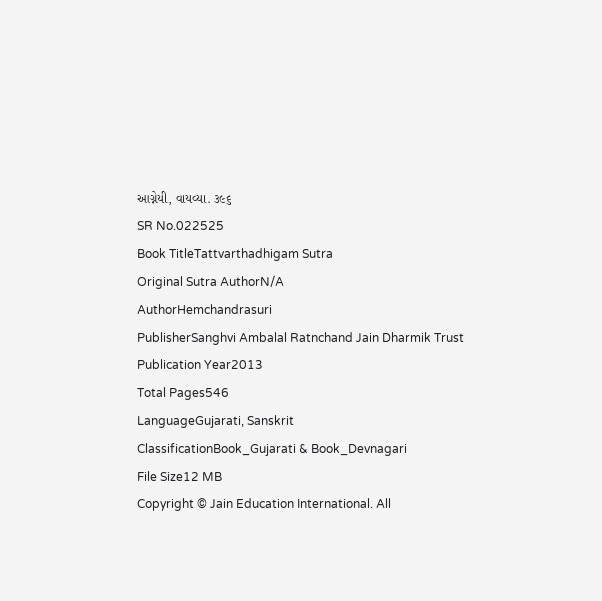આગ્નેયી, વાયવ્યા. ૩૯૬
SR No.022525
Book TitleTattvarthadhigam Sutra
Original Sutra AuthorN/A
AuthorHemchandrasuri
PublisherSanghvi Ambalal Ratnchand Jain Dharmik Trust
Publication Year2013
Total Pages546
LanguageGujarati, Sanskrit
ClassificationBook_Gujarati & Book_Devnagari
File Size12 MB
Copyright © Jain Education International. All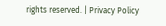rights reserved. | Privacy Policy